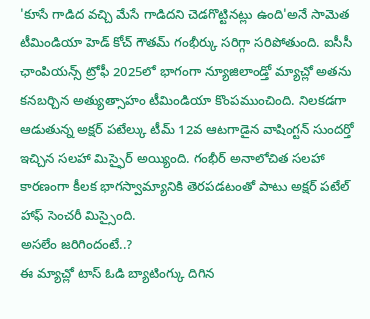'కూసే గాడిద వచ్చి మేసే గాడిదని చెడగొట్టినట్లు ఉంది'అనే సామెత టీమిండియా హెడ్ కోచ్ గౌతమ్ గంభీర్కు సరిగ్గా సరిపోతుంది. ఐసీసీ ఛాంపియన్స్ ట్రోఫీ 2025లో భాగంగా న్యూజిలాండ్తో మ్యాచ్లో అతను కనబర్చిన అత్యుత్సాహం టీమిండియా కొంపముంచింది. నిలకడగా ఆడుతున్న అక్షర్ పటేల్కు టీమ్ 12వ ఆటగాడైన వాషింగ్టన్ సుందర్తో ఇచ్చిన సలహా మిస్ఫైర్ అయ్యింది. గంభీర్ అనాలోచిత సలహా కారణంగా కీలక భాగస్వామ్యానికి తెరపడటంతో పాటు అక్షర్ పటేల్ హాఫ్ సెంచరీ మిస్సైంది.
అసలేం జరిగిందంటే..?
ఈ మ్యాచ్లో టాస్ ఓడి బ్యాటింగ్కు దిగిన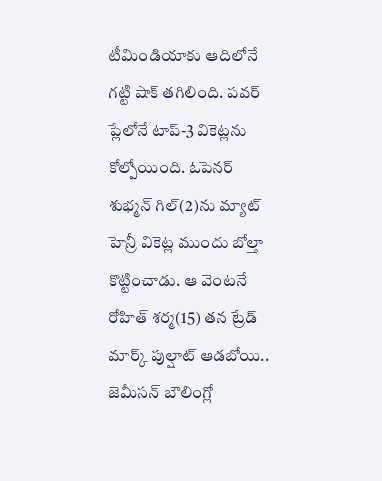టీమిండియాకు ఆదిలోనే గట్టి షాక్ తగిలింది. పవర్ ప్లేలోనే టాప్-3 వికెట్లను కోల్పోయింది. ఓపెనర్ శుభ్మన్ గిల్(2)ను మ్యాట్ హెన్రీ వికెట్ల ముందు బోల్తా కొట్టించాడు. ఆ వెంటనే రోహిత్ శర్మ(15) తన ట్రేడ్ మార్క్ పుల్షాట్ ఆడబోయి.. జెమీసన్ బౌలింగ్లో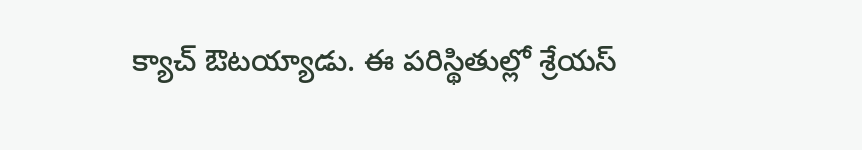క్యాచ్ ఔటయ్యాడు. ఈ పరిస్థితుల్లో శ్రేయస్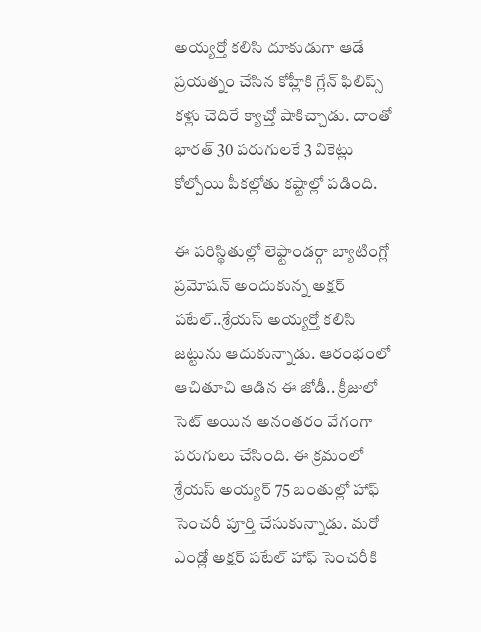అయ్యర్తో కలిసి దూకుడుగా ఆడే ప్రయత్నం చేసిన కోహ్లీకి గ్లేన్ ఫిలిప్స్ కళ్లు చెదిరే క్యాచ్తో షాకిచ్చాడు. దాంతో భారత్ 30 పరుగులకే 3 వికెట్లు కోల్పోయి పీకల్లోతు కష్టాల్లో పడింది.

ఈ పరిస్థితుల్లో లెఫ్టాండర్గా బ్యాటింగ్లో ప్రమోషన్ అందుకున్న అక్షర్ పటేల్..శ్రేయస్ అయ్యర్తో కలిసి జట్టును ఆదుకున్నాడు. ఆరంభంలో ఆచితూచి ఆడిన ఈ జోడీ.. క్రీజులో సెట్ అయిన అనంతరం వేగంగా పరుగులు చేసింది. ఈ క్రమంలో శ్రేయస్ అయ్యర్ 75 బంతుల్లో హాఫ్ సెంచరీ పూర్తి చేసుకున్నాడు. మరో ఎండ్లో అక్షర్ పటేల్ హాఫ్ సెంచరీకి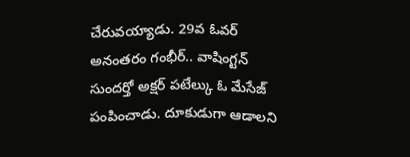చేరువయ్యాడు. 29వ ఓవర్ అనంతరం గంభీర్.. వాషింగ్టన్ సుందర్తో అక్షర్ పటేల్కు ఓ మేసేజ్ పంపించాడు. దూకుడుగా ఆడాలని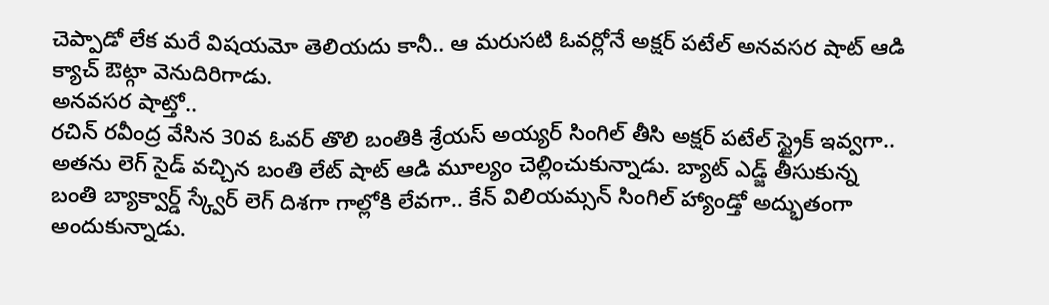చెప్పాడో లేక మరే విషయమో తెలియదు కానీ.. ఆ మరుసటి ఓవర్లోనే అక్షర్ పటేల్ అనవసర షాట్ ఆడి క్యాచ్ ఔట్గా వెనుదిరిగాడు.
అనవసర షాట్తో..
రచిన్ రవీంద్ర వేసిన 30వ ఓవర్ తొలి బంతికి శ్రేయస్ అయ్యర్ సింగిల్ తీసి అక్షర్ పటేల్ స్ట్రైక్ ఇవ్వగా.. అతను లెగ్ సైడ్ వచ్చిన బంతి లేట్ షాట్ ఆడి మూల్యం చెల్లించుకున్నాడు. బ్యాట్ ఎడ్జ్ తీసుకున్న బంతి బ్యాక్వార్డ్ స్క్వేర్ లెగ్ దిశగా గాల్లోకి లేవగా.. కేన్ విలియమ్సన్ సింగిల్ హ్యాండ్తో అద్భుతంగా అందుకున్నాడు.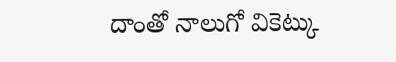దాంతో నాలుగో వికెట్కు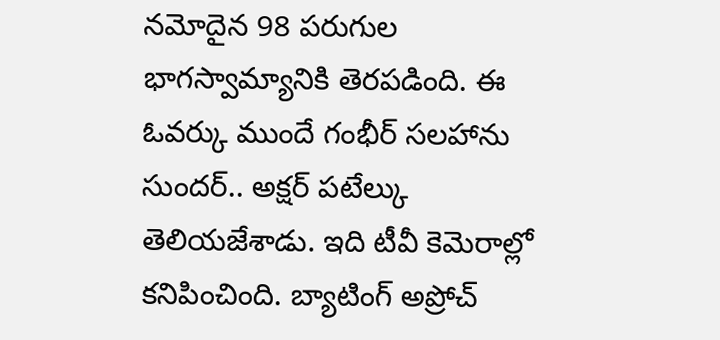నమోదైన 98 పరుగుల భాగస్వామ్యానికి తెరపడింది. ఈ ఓవర్కు ముందే గంభీర్ సలహాను సుందర్.. అక్షర్ పటేల్కు తెలియజేశాడు. ఇది టీవీ కెమెరాల్లో కనిపించింది. బ్యాటింగ్ అప్రోచ్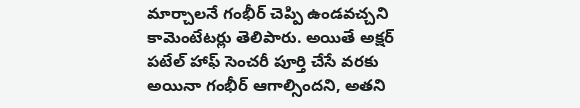మార్చాలనే గంభీర్ చెప్పి ఉండవచ్చని కామెంటేటర్లు తెలిపారు. అయితే అక్షర్ పటేల్ హాఫ్ సెంచరీ పూర్తి చేసే వరకు అయినా గంభీర్ ఆగాల్సిందని, అతని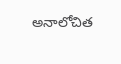అనాలోచిత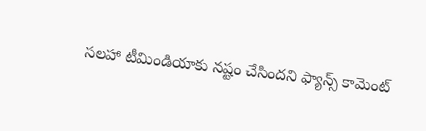సలహా టీమిండియాకు నష్టం చేసిందని ఫ్యాన్స్ కామెంట్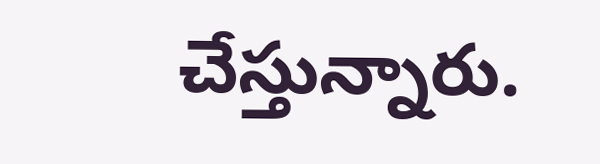చేస్తున్నారు.